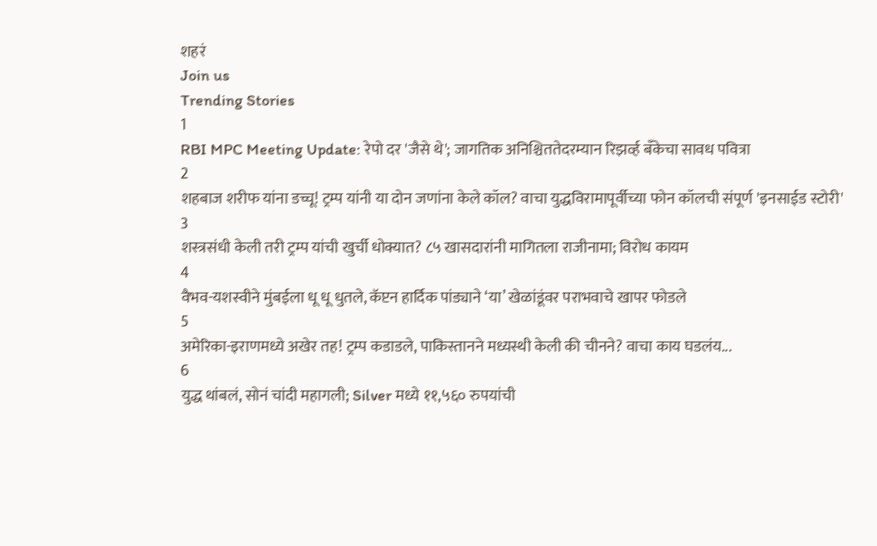शहरं
Join us
Trending Stories
1
RBI MPC Meeting Update: रेपो दर 'जैसे थे'; जागतिक अनिश्चिततेदरम्यान रिझर्व्ह बँकेचा सावध पवित्रा
2
शहबाज शरीफ यांना डच्चू! ट्रम्प यांनी या दोन जणांना केले कॉल? वाचा युद्धविरामापूर्वीच्या फोन कॉलची संपूर्ण 'इनसाईड स्टोरी'
3
शस्त्रसंधी केली तरी ट्रम्प यांची खुर्ची धोक्यात? ८५ खासदारांनी मागितला राजीनामा; विरोध कायम
4
वैभव-यशस्वीने मुंबईला धू धू धुतले, कॅप्टन हार्दिक पांड्याने ‘या’ खेळांडूंवर पराभवाचे खापर फोडले
5
अमेरिका-इराणमध्ये अखेर तह! ट्रम्प कडाडले, पाकिस्तानने मध्यस्थी केली की चीनने? वाचा काय घडलंय...
6
युद्ध थांबलं, सोनं चांदी महागली; Silver मध्ये ११,५६० रुपयांची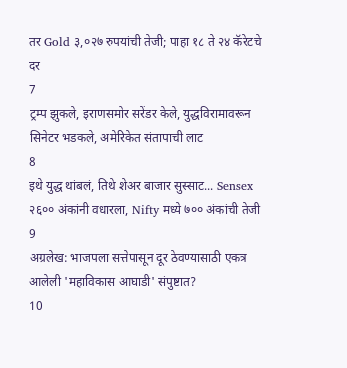तर Gold ३,०२७ रुपयांची तेजी; पाहा १८ ते २४ कॅरेटचे दर
7
ट्रम्प झुकले, इराणसमोर सरेंडर केले, युद्धविरामावरून सिनेटर भडकले, अमेरिकेत संतापाची लाट
8
इथे युद्ध थांबलं, तिथे शेअर बाजार सुस्साट... Sensex २६०० अंकांनी वधारला, Nifty मध्ये ७०० अंकांची तेजी
9
अग्रलेख: भाजपला सत्तेपासून दूर ठेवण्यासाठी एकत्र आलेली 'महाविकास आघाडी' संपुष्टात?
10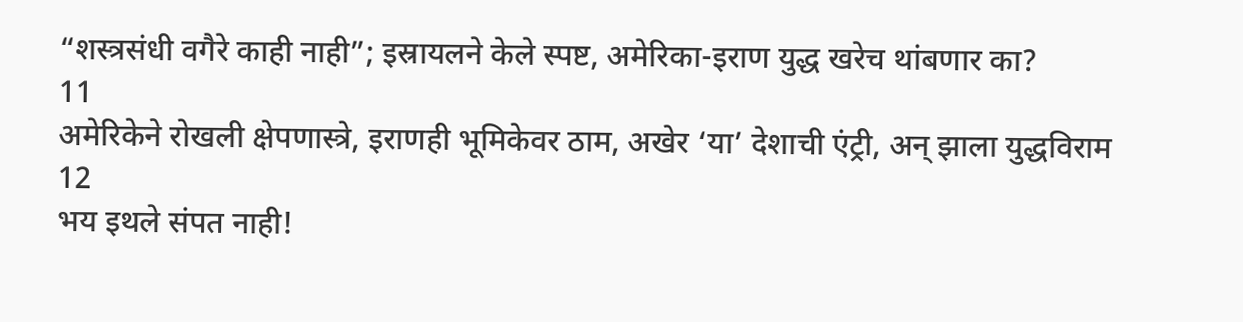“शस्त्रसंधी वगैरे काही नाही”; इस्रायलने केले स्पष्ट, अमेरिका-इराण युद्ध खरेच थांबणार का?
11
अमेरिकेने रोखली क्षेपणास्त्रे, इराणही भूमिकेवर ठाम, अखेर ‘या’ देशाची एंट्री, अन् झाला युद्धविराम
12
भय इथले संपत नाही!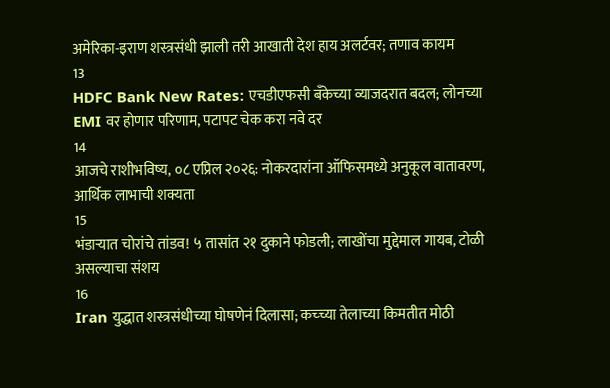अमेरिका-इराण शस्त्रसंधी झाली तरी आखाती देश हाय अलर्टवर; तणाव कायम
13
HDFC Bank New Rates: एचडीएफसी बँकेच्या व्याजदरात बदल; लोनच्या EMI वर होणार परिणाम, पटापट चेक करा नवे दर
14
आजचे राशीभविष्य, ०८ एप्रिल २०२६: नोकरदारांना ऑफिसमध्ये अनुकूल वातावरण, आर्थिक लाभाची शक्यता
15
भंडाऱ्यात चोरांचे तांडव! ५ तासांत २१ दुकाने फोडली; लाखोंचा मुद्देमाल गायब, टोळी असल्याचा संशय
16
Iran युद्धात शस्त्रसंधीच्या घोषणेनं दिलासा; कच्च्या तेलाच्या किमतीत मोठी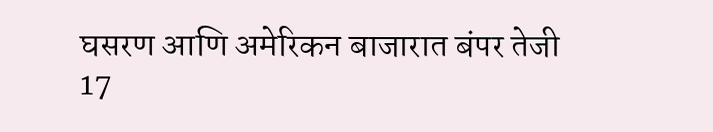घसरण आणि अमेरिकन बाजारात बंपर तेजी
17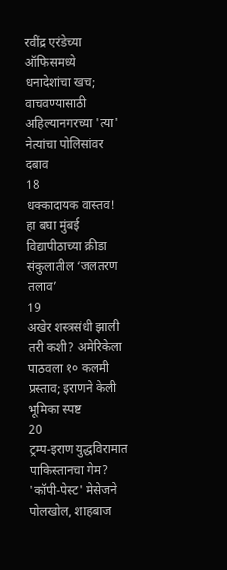रवींद्र एरंडेच्या ऑफिसमध्ये धनादेशांचा खच; वाचवण्यासाठी अहिल्यानगरच्या 'त्या' नेत्यांचा पोलिसांवर दबाव
18
धक्कादायक वास्तव! हा बघा मुंबई विद्यापीठाच्या क्रीडा संकुलातील ‘जलतरण तलाव’
19
अखेर शस्त्रसंधी झाली तरी कशी? अमेरिकेला पाठवला १० कलमी प्रस्ताव; इराणने केली भूमिका स्पष्ट
20
ट्रम्प-इराण युद्धविरामात पाकिस्तानचा गेम? 'कॉपी-पेस्ट' मेसेजने पोलखोल, शाहबाज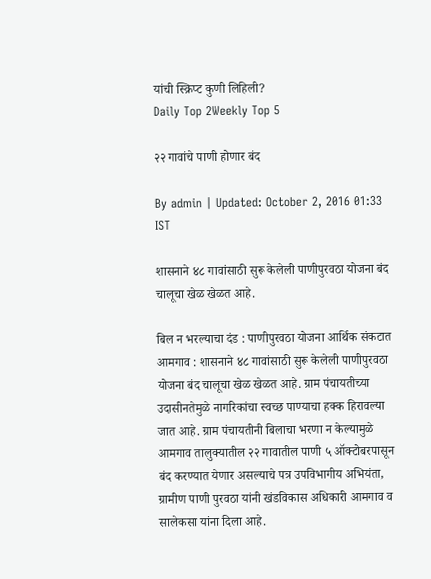यांची स्क्रिप्ट कुणी लिहिली?
Daily Top 2Weekly Top 5

२२ गावांचे पाणी होणार बंद

By admin | Updated: October 2, 2016 01:33 IST

शासनाने ४८ गावांसाठी सुरू केलेली पाणीपुरवठा योजना बंद चालूचा खेळ खेळत आहे.

बिल न भरल्याचा दंड : पाणीपुरवठा योजना आर्थिक संकटात आमगाव : शासनाने ४८ गावांसाठी सुरू केलेली पाणीपुरवठा योजना बंद चालूचा खेळ खेळत आहे. ग्राम पंचायतीच्या उदासीनतेमुळे नागरिकांचा स्वच्छ पाण्याचा हक्क हिरावल्या जात आहे. ग्राम पंचायतीनी बिलाचा भरणा न केल्यामुळे आमगाव तालुक्यातील २२ गावातील पाणी ५ ऑक्टोबरपासून बंद करण्यात येणार असल्याचे पत्र उपविभागीय अभियंता, ग्रामीण पाणी पुरवठा यांनी खंडविकास अधिकारी आमगाव व सालेकसा यांना दिला आहे.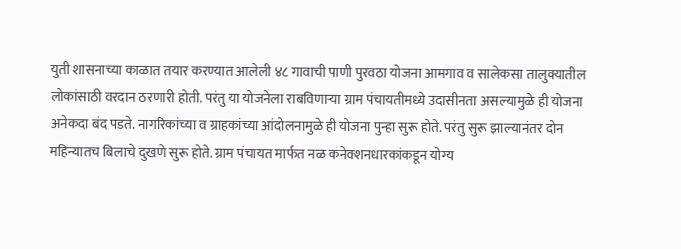युती शासनाच्या काळात तयार करण्यात आलेली ४८ गावाची पाणी पुरवठा योजना आमगाव व सालेकसा तालुक्यातील लोकांसाठी वरदान ठरणारी होती. परंतु या योजनेला राबविणाऱ्या ग्राम पंचायतीमध्ये उदासीनता असल्यामुळे ही योजना अनेकदा बंद पडते. नागरिकांच्या व ग्राहकांच्या आंदोलनामुळे ही योजना पुन्हा सुरू होते. परंतु सुरू झाल्यानंतर दोन महिन्यातच बिलाचे दुखणे सुरू होते. ग्राम पंचायत मार्फत नळ कनेक्शनधारकांकडून योग्य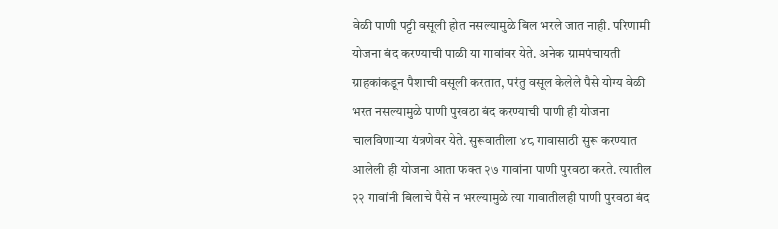वेळी पाणी पट्टी वसूली होत नसल्यामुळे बिल भरले जात नाही. परिणामी योजना बंद करण्याची पाळी या गावांवर येते. अनेक ग्रामपंचायती ग्राहकांकडून पैशाची वसूली करतात, परंतु वसूल केलेले पैसे योग्य वेळी भरत नसल्यामुळे पाणी पुरवठा बंद करण्याची पाणी ही योजना चालविणाऱ्या यंत्रणेवर येते. सुरूवातीला ४८ गावासाठी सुरू करण्यात आलेली ही योजना आता फक्त २७ गावांना पाणी पुरवठा करते. त्यातील २२ गावांनी बिलाचे पैसे न भरल्यामुळे त्या गावातीलही पाणी पुरवठा बंद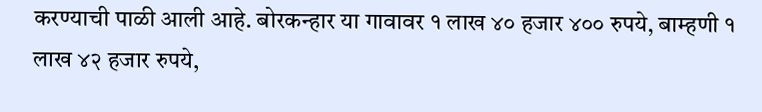करण्याची पाळी आली आहे. बोरकन्हार या गावावर १ लाख ४० हजार ४०० रुपये, बाम्हणी १ लाख ४२ हजार रुपये,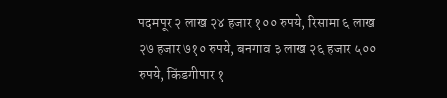पदमपूर २ लाख २४ हजार १०० रुपये, रिसामा ६ लाख २७ हजार ७१० रुपये, बनगाव ३ लाख २६ हजार ५०० रुपये, किंडगीपार १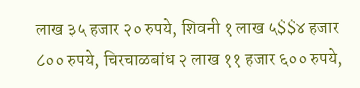लाख ३५ हजार २० रुपये, शिवनी १ लाख ५$$४ हजार ८०० रुपये, चिरचाळबांध २ लाख ११ हजार ६०० रुपये,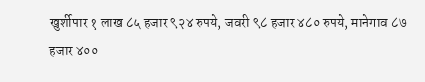खुर्शीपार १ लाख ८५ हजार ९२४ रुपये, जवरी ९८ हजार ४८० रुपये, मानेगाव ८७ हजार ४००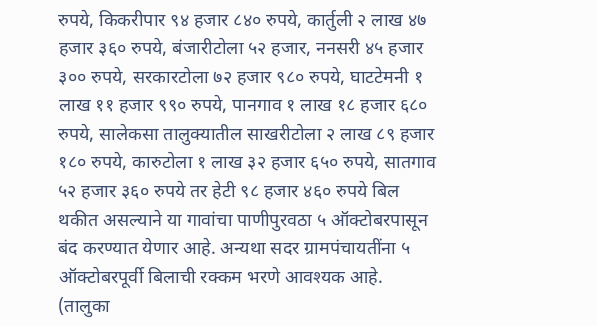रुपये, किकरीपार ९४ हजार ८४० रुपये, कार्तुली २ लाख ४७ हजार ३६० रुपये, बंजारीटोला ५२ हजार, ननसरी ४५ हजार ३०० रुपये, सरकारटोला ७२ हजार ९८० रुपये, घाटटेमनी १ लाख ११ हजार ९९० रुपये, पानगाव १ लाख १८ हजार ६८० रुपये, सालेकसा तालुक्यातील साखरीटोला २ लाख ८९ हजार १८० रुपये, कारुटोला १ लाख ३२ हजार ६५० रुपये, सातगाव ५२ हजार ३६० रुपये तर हेटी ९८ हजार ४६० रुपये बिल थकीत असल्याने या गावांचा पाणीपुरवठा ५ ऑक्टोबरपासून बंद करण्यात येणार आहे. अन्यथा सदर ग्रामपंचायतींना ५ ऑक्टोबरपूर्वी बिलाची रक्कम भरणे आवश्यक आहे. (तालुका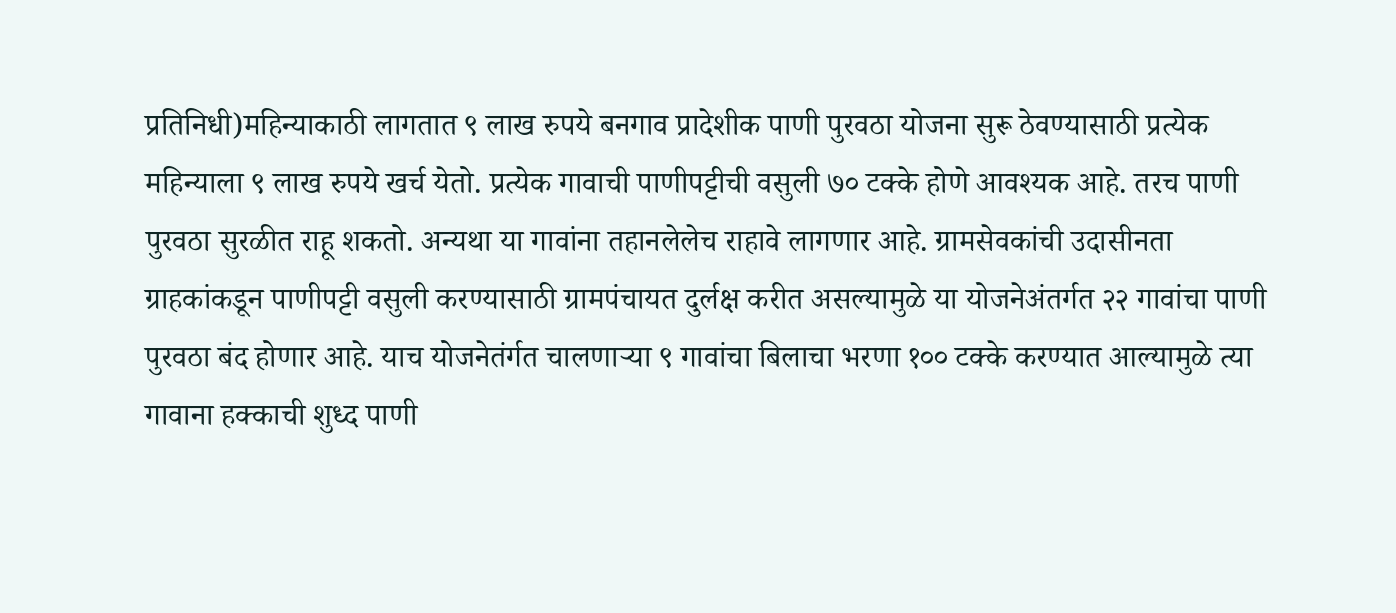प्रतिनिधी)महिन्याकाठी लागतात ९ लाख रुपये बनगाव प्रादेशीक पाणी पुरवठा योजना सुरू ठेवण्यासाठी प्रत्येक महिन्याला ९ लाख रुपये खर्च येतो. प्रत्येक गावाची पाणीपट्टीची वसुली ७० टक्के होणे आवश्यक आहे. तरच पाणी पुरवठा सुरळीत राहू शकतो. अन्यथा या गावांना तहानलेलेच राहावे लागणार आहे. ग्रामसेवकांची उदासीनता ग्राहकांकडून पाणीपट्टी वसुली करण्यासाठी ग्रामपंचायत दुर्लक्ष करीत असल्यामुळे या योजनेअंतर्गत २२ गावांचा पाणी पुरवठा बंद होणार आहे. याच योजनेतंर्गत चालणाऱ्या ९ गावांचा बिलाचा भरणा १०० टक्के करण्यात आल्यामुळे त्या गावाना हक्काची शुध्द पाणी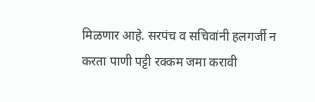मिळणार आहे. सरपंच व सचिवांनी हलगर्जी न करता पाणी पट्टी रक्कम जमा करावी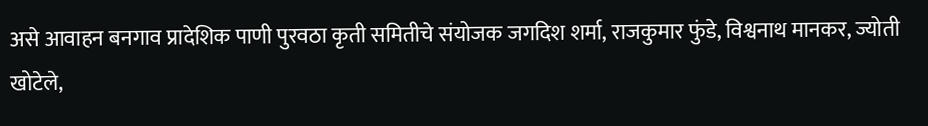असे आवाहन बनगाव प्रादेशिक पाणी पुरवठा कृती समितीचे संयोजक जगदिश शर्मा, राजकुमार फुंडे, विश्वनाथ मानकर, ज्योती खोटेले,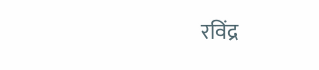रविंद्र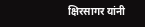क्षिरसागर यांनी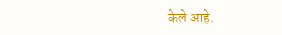केले आहे.